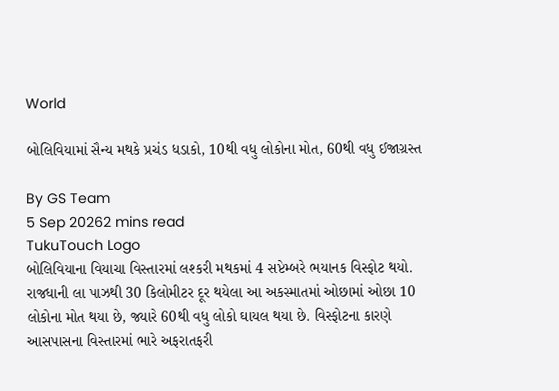World

બોલિવિયામાં સૈન્ય મથકે પ્રચંડ ધડાકો, 10થી વધુ લોકોના મોત, 60થી વધુ ઈજાગ્રસ્ત

By GS Team
5 Sep 20262 mins read
TukuTouch Logo
બોલિવિયાના વિયાચા વિસ્તારમાં લશ્કરી મથકમાં 4 સપ્ટેમ્બરે ભયાનક વિસ્ફોટ થયો. રાજધાની લા પાઝથી 30 કિલોમીટર દૂર થયેલા આ અકસ્માતમાં ઓછામાં ઓછા 10 લોકોના મોત થયા છે, જ્યારે 60થી વધુ લોકો ઘાયલ થયા છે. વિસ્ફોટના કારણે આસપાસના વિસ્તારમાં ભારે અફરાતફરી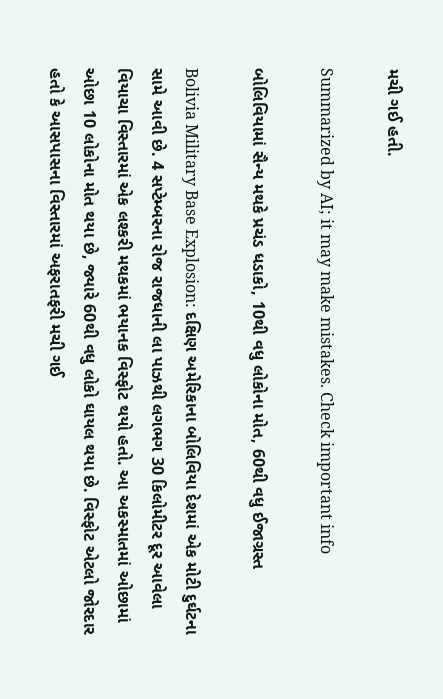મચી ગઈ હતી.

Summarized by AI; it may make mistakes. Check important info

બોલિવિયામાં સૈન્ય મથકે પ્રચંડ ધડાકો, 10થી વધુ લોકોના મોત, 60થી વધુ ઈજાગ્રસ્ત

Bolivia Military Base Explosion: દક્ષિણ અમેરિકાના બોલિવિયા દેશમાં એક મોટી દુર્ઘટના સામે આવી છે. 4 સપ્ટેમ્બરના રોજ રાજધાની લા પાઝથી લગભગ 30 કિલોમીટર દૂર આવેલા વિયાચા વિસ્તારમાં એક લશ્કરી મથકમાં ભયાનક વિસ્ફોટ થયો હતો. આ અકસ્માતમાં ઓછામાં ઓછા 10 લોકોના મોત થયા છે, જ્યારે 60થી વધુ લોકો ઘાયલ થયા છે. વિસ્ફોટ એટલો જોરદાર હતો કે આસપાસના વિસ્તારમાં અફરાતફરી મચી ગઈ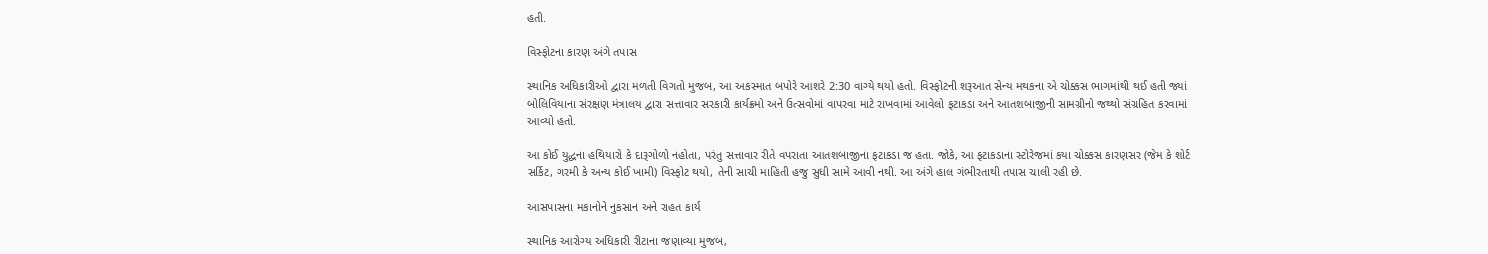હતી.

વિસ્ફોટના કારણ અંગે તપાસ

સ્થાનિક અધિકારીઓ દ્વારા મળતી વિગતો મુજબ, આ અકસ્માત બપોરે આશરે 2:30 વાગ્યે થયો હતો. વિસ્ફોટની શરૂઆત સેન્ય મથકના એ ચોક્કસ ભાગમાંથી થઈ હતી જ્યાં બોલિવિયાના સંરક્ષણ મંત્રાલય દ્વારા સત્તાવાર સરકારી કાર્યક્રમો અને ઉત્સવોમાં વાપરવા માટે રાખવામાં આવેલો ફટાકડા અને આતશબાજીની સામગ્રીનો જથ્થો સંગ્રહિત કરવામાં આવ્યો હતો.

આ કોઈ યુદ્ધના હથિયારો કે દારૂગોળો નહોતા, પરંતુ સત્તાવાર રીતે વપરાતા આતશબાજીના ફટાકડા જ હતા. જોકે, આ ફટાકડાના સ્ટોરેજમાં કયા ચોક્કસ કારણસર (જેમ કે શોર્ટ સર્કિટ, ગરમી કે અન્ય કોઈ ખામી) વિસ્ફોટ થયો, તેની સાચી માહિતી હજુ સુધી સામે આવી નથી. આ અંગે હાલ ગંભીરતાથી તપાસ ચાલી રહી છે.

આસપાસના મકાનોને નુકસાન અને રાહત કાર્ય

સ્થાનિક આરોગ્ય અધિકારી રીટાના જણાવ્યા મુજબ,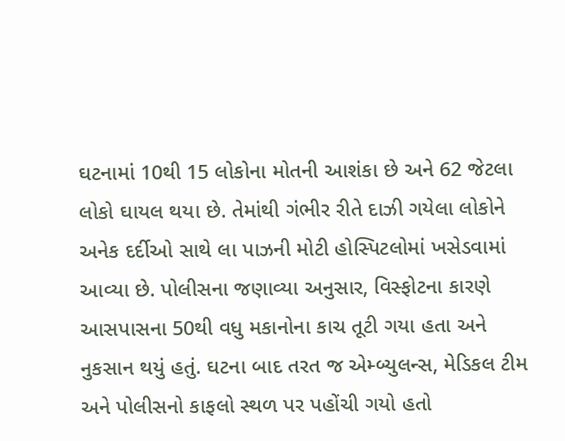ઘટનામાં 10થી 15 લોકોના મોતની આશંકા છે અને 62 જેટલા લોકો ઘાયલ થયા છે. તેમાંથી ગંભીર રીતે દાઝી ગયેલા લોકોને અનેક દર્દીઓ સાથે લા પાઝની મોટી હોસ્પિટલોમાં ખસેડવામાં આવ્યા છે. પોલીસના જણાવ્યા અનુસાર, વિસ્ફોટના કારણે આસપાસના 50થી વધુ મકાનોના કાચ તૂટી ગયા હતા અને નુકસાન થયું હતું. ઘટના બાદ તરત જ એમ્બ્યુલન્સ, મેડિકલ ટીમ અને પોલીસનો કાફલો સ્થળ પર પહોંચી ગયો હતો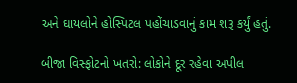અને ઘાયલોને હોસ્પિટલ પહોંચાડવાનું કામ શરૂ કર્યું હતું.

બીજા વિસ્ફોટનો ખતરો: લોકોને દૂર રહેવા અપીલ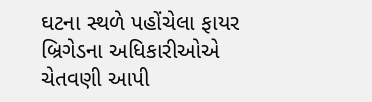ઘટના સ્થળે પહોંચેલા ફાયર બ્રિગેડના અધિકારીઓએ ચેતવણી આપી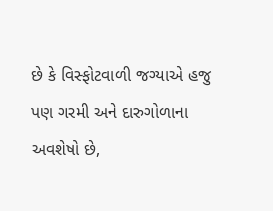છે કે વિસ્ફોટવાળી જગ્યાએ હજુ પણ ગરમી અને દારુગોળાના અવશેષો છે,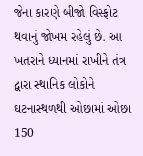જેના કારણે બીજો વિસ્ફોટ થવાનું જોખમ રહેલું છે. આ ખતરાને ધ્યાનમાં રાખીને તંત્ર દ્વારા સ્થાનિક લોકોને ઘટનાસ્થળથી ઓછામાં ઓછા 150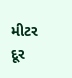મીટર દૂર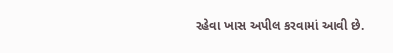રહેવા ખાસ અપીલ કરવામાં આવી છે.